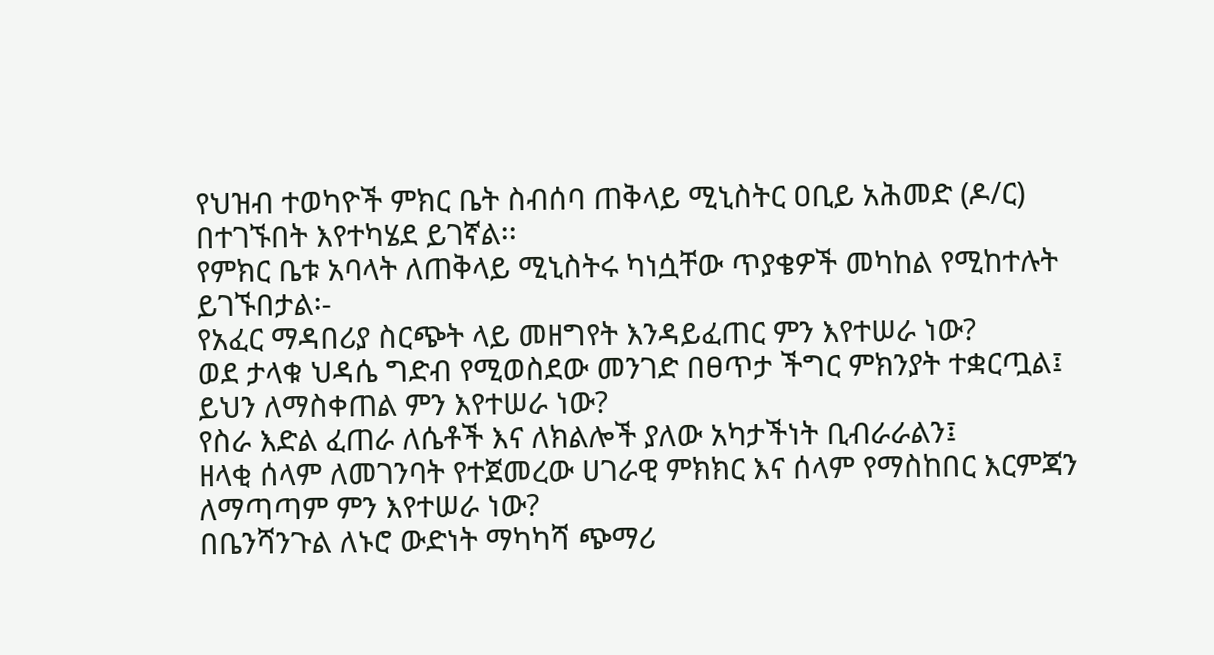የህዝብ ተወካዮች ምክር ቤት ስብሰባ ጠቅላይ ሚኒስትር ዐቢይ አሕመድ (ዶ/ር) በተገኙበት እየተካሄደ ይገኛል፡፡
የምክር ቤቱ አባላት ለጠቅላይ ሚኒስትሩ ካነሷቸው ጥያቄዎች መካከል የሚከተሉት ይገኙበታል፡-
የአፈር ማዳበሪያ ስርጭት ላይ መዘግየት እንዳይፈጠር ምን እየተሠራ ነው?
ወደ ታላቁ ህዳሴ ግድብ የሚወስደው መንገድ በፀጥታ ችግር ምክንያት ተቋርጧል፤ ይህን ለማስቀጠል ምን እየተሠራ ነው?
የስራ እድል ፈጠራ ለሴቶች እና ለክልሎች ያለው አካታችነት ቢብራራልን፤
ዘላቂ ሰላም ለመገንባት የተጀመረው ሀገራዊ ምክክር እና ሰላም የማስከበር እርምጃን ለማጣጣም ምን እየተሠራ ነው?
በቤንሻንጉል ለኑሮ ውድነት ማካካሻ ጭማሪ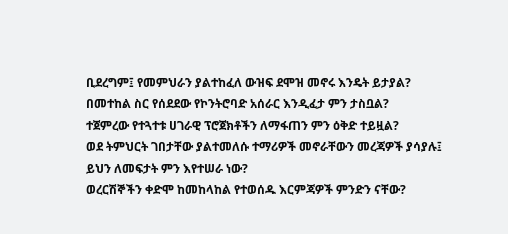ቢደረግም፤ የመምህራን ያልተከፈለ ውዝፍ ደሞዝ መኖሩ እንዴት ይታያል?
በመተከል ስር የሰደደው የኮንትሮባድ አሰራር እንዲፈታ ምን ታስቧል?
ተጀምረው የተጓተቱ ሀገራዊ ፕሮጀክቶችን ለማፋጠን ምን ዕቅድ ተይዟል?
ወደ ትምህርት ገበታቸው ያልተመለሱ ተማሪዎች መኖራቸውን መረጃዎች ያሳያሉ፤ ይህን ለመፍታት ምን እየተሠራ ነው?
ወረርሽኞችን ቀድሞ ከመከላከል የተወሰዱ እርምጃዎች ምንድን ናቸው?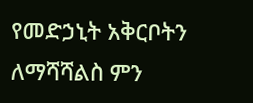የመድኃኒት አቅርቦትን ለማሻሻልስ ምን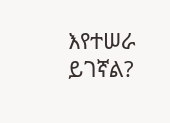እየተሠራ ይገኛል?